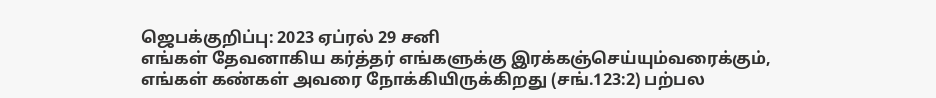ஜெபக்குறிப்பு: 2023 ஏப்ரல் 29 சனி
எங்கள் தேவனாகிய கர்த்தர் எங்களுக்கு இரக்கஞ்செய்யும்வரைக்கும், எங்கள் கண்கள் அவரை நோக்கியிருக்கிறது (சங்.123:2) பற்பல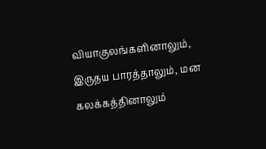வியாகுலங்களினாலும், இருதய பாரத்தாலும், மன கலக்கத்தினாலும்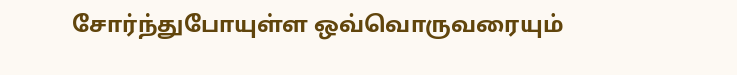சோர்ந்துபோயுள்ள ஒவ்வொருவரையும்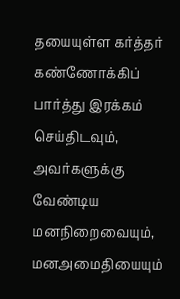தயையுள்ள கர்த்தர் கண்ணோக்கிப் பார்த்து இரக்கம் செய்திடவும், அவர்களுக்கு வேண்டிய மனநிறைவையும், மனஅமைதியையும்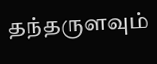தந்தருளவும்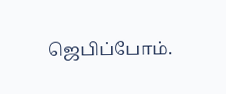ஜெபிப்போம்.